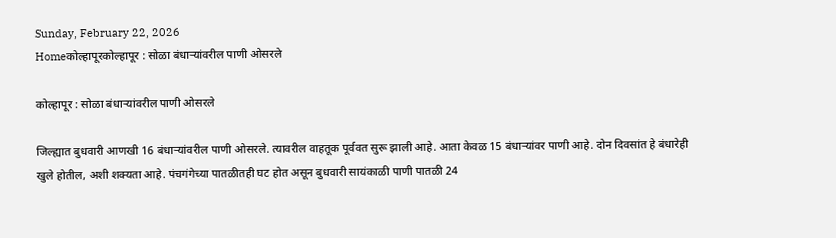Sunday, February 22, 2026
Homeकोल्हापूरकोल्हापूर : सोळा बंधाऱ्यांवरील पाणी ओसरले

कोल्हापूर : सोळा बंधाऱ्यांवरील पाणी ओसरले

जिल्ह्यात बुधवारी आणखी 16 बंधाऱ्यांवरील पाणी ओसरले. त्यावरील वाहतूक पूर्ववत सुरू झाली आहे. आता केवळ 15 बंधाऱ्यांवर पाणी आहे. दोन दिवसांत हे बंधारेही खुले होतील, अशी शक्यता आहे. पंचगंगेच्या पातळीतही घट होत असून बुधवारी सायंकाळी पाणी पातळी 24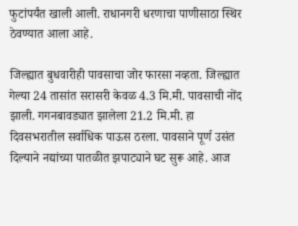फुटांपर्यंत खाली आली. राधानगरी धरणाचा पाणीसाठा स्थिर ठेवण्यात आला आहे.

जिल्ह्यात बुधवारीही पावसाचा जोर फारसा नव्हता. जिल्ह्यात गेल्या 24 तासांत सरासरी केवळ 4.3 मि.मी. पावसाची नोंद झाली. गगनबावड्यात झालेला 21.2 मि.मी. हा दिवसभरातील सर्वाधिक पाऊस ठरला. पावसाने पूर्ण उसंत दिल्याने नद्यांच्या पातळीत झपाट्याने घट सुरू आहे. आज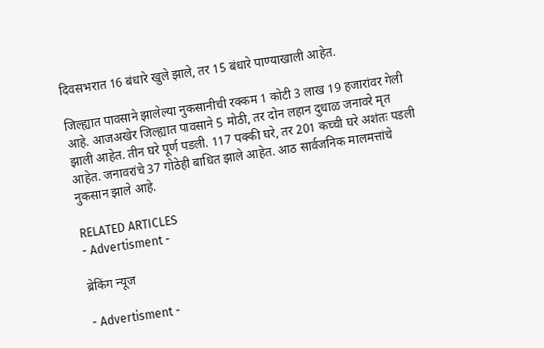दिवसभरात 16 बंधारे खुले झाले, तर 15 बंधारे पाण्याखाली आहेत.

जिल्ह्यात पावसाने झालेल्या नुकसानीची रक्कम 1 कोटी 3 लाख 19 हजारांवर गेली आहे. आजअखेर जिल्ह्यात पावसाने 5 मोठी, तर दोन लहान दुधाळ जनावरे मृत झाली आहेत. तीन घरे पूर्ण पडली. 117 पक्की घरे, तर 201 कच्ची घरे अशंतः पडली आहेत. जनावरांचे 37 गोठेही बाधित झाले आहेत. आठ सार्वजनिक मालमत्तांचे नुकसान झाले आहे.

RELATED ARTICLES
- Advertisment -

ब्रेकिंग न्यूज

- Advertisment -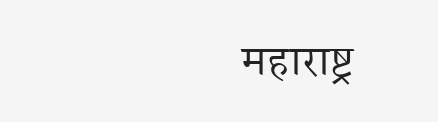महाराष्ट्र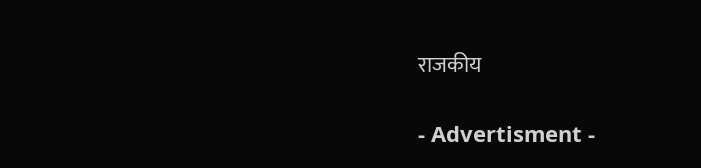राजकीय

- Advertisment -